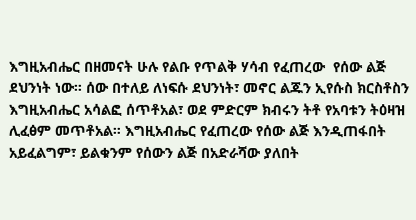እግዚአብሔር በዘመናት ሁሉ የልቡ የጥልቅ ሃሳብ የፈጠረው  የሰው ልጅ ደህንነት ነው። ሰው በተለይ ለነፍሱ ደህንነት፣ መኖር ልጁን ኢየሱስ ክርስቶስን እግዚአብሔር አሳልፎ ሰጥቶአል፣ ወደ ምድርም ክብሩን ትቶ የአባቱን ትዕዛዝ ሊፈፅም መጥቶአል። እግዚአብሔር የፈጠረው የሰው ልጅ እንዲጠፋበት አይፈልግም፣ ይልቁንም የሰውን ልጅ በአድራሻው ያለበት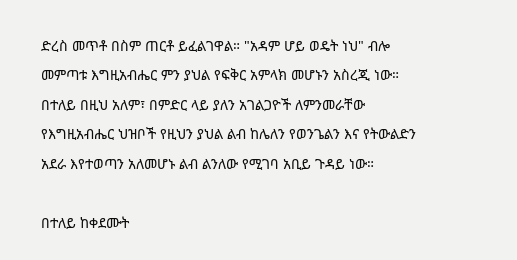ድረስ መጥቶ በስም ጠርቶ ይፈልገዋል። "አዳም ሆይ ወዴት ነህ" ብሎ መምጣቱ እግዚአብሔር ምን ያህል የፍቅር አምላክ መሆኑን አስረጂ ነው። በተለይ በዚህ አለም፣ በምድር ላይ ያለን አገልጋዮች ለምንመራቸው የእግዚአብሔር ህዝቦች የዚህን ያህል ልብ ከሌለን የወንጌልን እና የትውልድን አደራ እየተወጣን አለመሆኑ ልብ ልንለው የሚገባ አቢይ ጉዳይ ነው።

በተለይ ከቀደሙት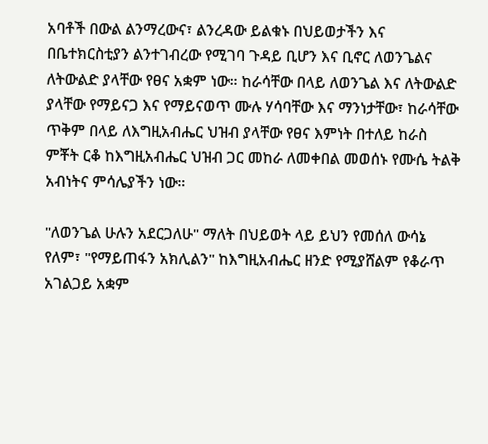አባቶች በውል ልንማረውና፣ ልንረዳው ይልቁኑ በህይወታችን እና በቤተክርስቲያን ልንተገብረው የሚገባ ጉዳይ ቢሆን እና ቢኖር ለወንጌልና ለትውልድ ያላቸው የፀና አቋም ነው። ከራሳቸው በላይ ለወንጌል እና ለትውልድ ያላቸው የማይናጋ እና የማይናወጥ ሙሉ ሃሳባቸው እና ማንነታቸው፣ ከራሳቸው ጥቅም በላይ ለእግዚአብሔር ህዝብ ያላቸው የፀና እምነት በተለይ ከራስ ምቾት ርቆ ከእግዚአብሔር ህዝብ ጋር መከራ ለመቀበል መወሰኑ የሙሴ ትልቅ አብነትና ምሳሌያችን ነው።

"ለወንጌል ሁሉን አደርጋለሁ" ማለት በህይወት ላይ ይህን የመሰለ ውሳኔ የለም፣ "የማይጠፋን አክሊልን" ከእግዚአብሔር ዘንድ የሚያሸልም የቆራጥ አገልጋይ አቋም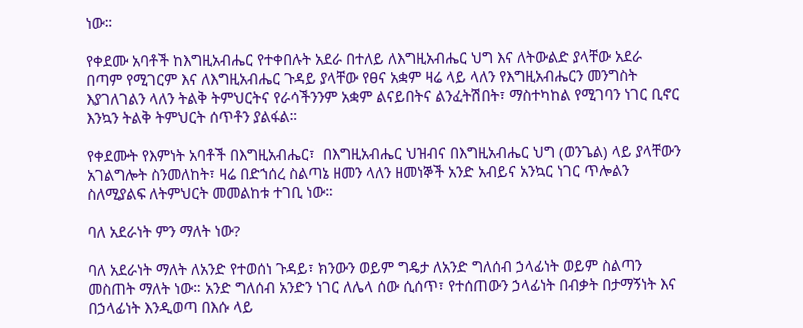ነው።

የቀደሙ አባቶች ከእግዚአብሔር የተቀበሉት አደራ በተለይ ለእግዚአብሔር ህግ እና ለትውልድ ያላቸው አደራ በጣም የሚገርም እና ለእግዚአብሔር ጉዳይ ያላቸው የፀና አቋም ዛሬ ላይ ላለን የእግዚአብሔርን መንግስት እያገለገልን ላለን ትልቅ ትምህርትና የራሳችንንም አቋም ልናይበትና ልንፈትሽበት፣ ማስተካከል የሚገባን ነገር ቢኖር እንኳን ትልቅ ትምህርት ሰጥቶን ያልፋል።

የቀደሙት የእምነት አባቶች በእግዚአብሔር፣  በእግዚአብሔር ህዝብና በእግዚአብሔር ህግ (ወንጌል) ላይ ያላቸውን አገልግሎት ስንመለከት፣ ዛሬ በድኀሰረ ስልጣኔ ዘመን ላለን ዘመነኞች አንድ አብይና አንኳር ነገር ጥሎልን ስለሚያልፍ ለትምህርት መመልከቱ ተገቢ ነው።

ባለ አደራነት ምን ማለት ነው?

ባለ አደራነት ማለት ለአንድ የተወሰነ ጉዳይ፣ ክንውን ወይም ግዴታ ለአንድ ግለሰብ ኃላፊነት ወይም ስልጣን መስጠት ማለት ነው። አንድ ግለሰብ አንድን ነገር ለሌላ ሰው ሲሰጥ፣ የተሰጠውን ኃላፊነት በብቃት በታማኝነት እና በኃላፊነት እንዲወጣ በእሱ ላይ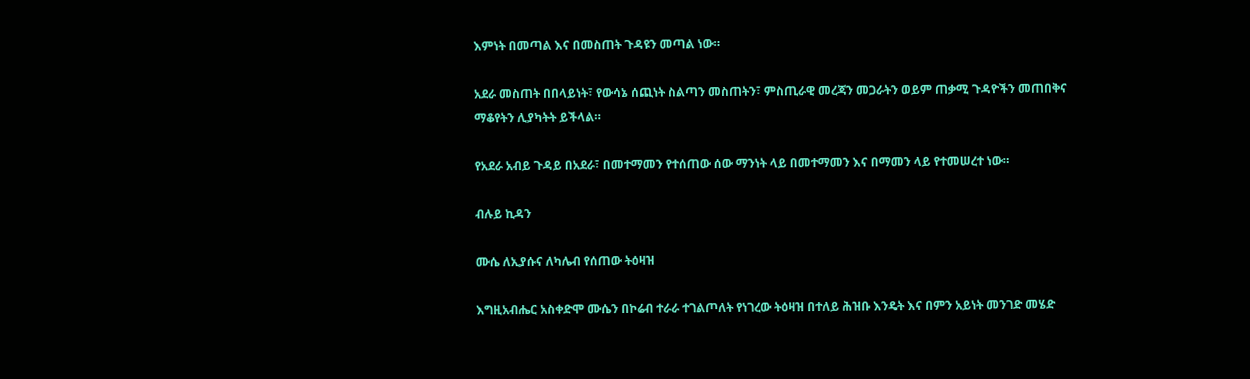እምነት በመጣል እና በመስጠት ጉዳዩን መጣል ነው።

አደራ መስጠት በበላይነት፣ የውሳኔ ሰጪነት ስልጣን መስጠትን፣ ምስጢራዊ መረጃን መጋራትን ወይም ጠቃሚ ጉዳዮችን መጠበቅና ማቆየትን ሊያካትት ይችላል።

የአደራ አብይ ጉዳይ በአደራ፣ በመተማመን የተሰጠው ሰው ማንነት ላይ በመተማመን እና በማመን ላይ የተመሠረተ ነው።

ብሉይ ኪዳን

ሙሴ ለኢያሱና ለካሌብ የሰጠው ትዕዛዝ

እግዚአብሔር አስቀድሞ ሙሴን በኮሬብ ተራራ ተገልጦለት የነገረው ትዕዛዝ በተለይ ሕዝቡ እንዴት እና በምን አይነት መንገድ መሄድ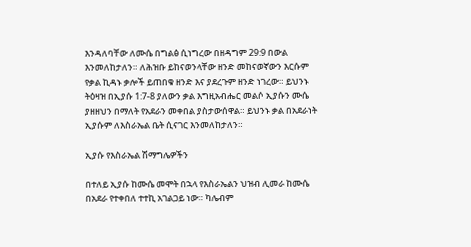እንዳለባቸው ለሙሴ በግልፅ ሲነግረው በዘዳግም 29:9 በውል እንመለከታለን። ለሕዝቡ ይከናወንላቸው ዘንድ መከናወኛውን እርሱም የቃል ኪዳኑ ቃሎች ይጠበቁ ዘንድ እና ያደረጉም ዘንድ ነገረው። ይህንኑ ትዕዛዝ በኢያሱ 1:7-8 ያለውን ቃል እግዚአብሔር መልሶ ኢያሱን ሙሴ ያዘዘህን በማለት የአደራን መቀበል ያስታውሰዋል። ይህንኑ ቃል በአደራነት ኢያሱም ለእስራኤል ቤት ሲናገር እንመለከታለን።

ኢያሱ የእስራኤል ሽማግሌዎችን

በተለይ ኢያሱ ከሙሴ መሞት በኋላ የእስራኤልን ህዝብ ሊመራ ከሙሴ በአደራ የተቀበለ ተተኪ አገልጋይ ነው። ካሌብም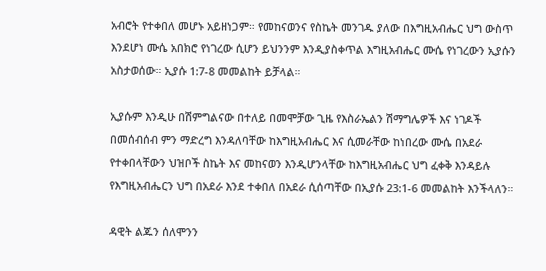አብሮት የተቀበለ መሆኑ አይዘነጋም። የመከናወንና የስኬት መንገዱ ያለው በእግዚአብሔር ህግ ውስጥ እንደሆነ ሙሴ አበክሮ የነገረው ሲሆን ይህንንም እንዲያስቀጥል እግዚአብሔር ሙሴ የነገረውን ኢያሱን አስታወሰው። ኢያሱ 1:7-8 መመልከት ይቻላል።

ኢያሱም እንዲሁ በሽምግልናው በተለይ በመሞቻው ጊዜ የእስራኤልን ሽማግሌዎች እና ነገዶች በመሰብሰብ ምን ማድረግ እንዳለባቸው ከእግዚአብሔር እና ሲመራቸው ከነበረው ሙሴ በአደራ የተቀበላቸውን ህዝቦች ስኬት እና መከናወን እንዲሆንላቸው ከእግዚአብሔር ህግ ፈቀቅ እንዳይሉ የእግዚአብሔርን ህግ በአደራ እንደ ተቀበለ በአደራ ሲሰጣቸው በኢያሱ 23:1-6 መመልከት እንችላለን።

ዳዊት ልጁን ሰለሞንን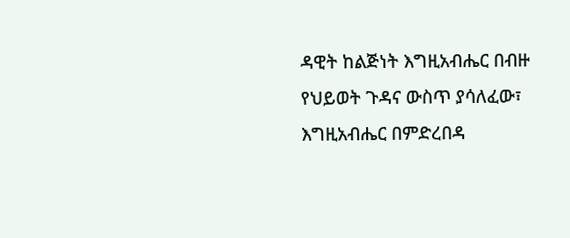ዳዊት ከልጅነት እግዚአብሔር በብዙ የህይወት ጉዳና ውስጥ ያሳለፈው፣ እግዚአብሔር በምድረበዳ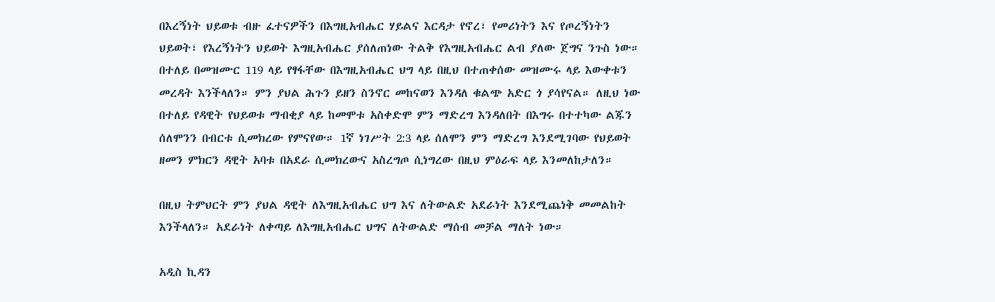በእረኝነት ህይወቱ ብዙ ፈተናዎችን በእግዚአብሔር ሃይልና እርዳታ የኖረ፣ የመሪነትን እና የጦረኝነትን ህይወት፣ የእረኝነትን ህይወት እግዚአብሔር ያሰለጠነው ትልቅ የእግዚአብሔር ልብ ያለው ጀግና ንጉስ ነው። በተለይ በመዝሙር 119 ላይ የፃፋቸው በእግዚአብሔር ህግ ላይ በዚህ በተጠቀሰው መዝሙሩ ላይ እውቀቱን መረዳት እንችላለን። ምን ያህል ሕጉን ይዘን ስንኖር መከናወን እንዳለ ቁልጭ አድር ጎ ያሳየናል። ለዚህ ነው በተለይ የዳዊት የህይወቱ ማብቂያ ላይ ከመሞቱ አስቀድሞ ምን ማድረግ እንዳለበት በእግሩ በተተካው ልጁን ሰለሞንን በብርቱ ሲመክረው የምናየው። 1ኛ ነገሥት 2:3 ላይ ሰለሞን ምን ማድረግ እንደሚገባው የህይወት ዘመን ምክርን ዳዊት አባቱ በአደራ ሲመክረውና አስረግጦ ሲነግረው በዚህ ምዕራፍ ላይ እንመለከታለን።

በዚህ ትምህርት ምን ያህል ዳዊት ለእግዚአብሔር ህግ እና ለትውልድ አደራነት እንደሚጨነቅ መመልከት እንችላለን። አደራነት ለቀጣይ ለእግዚአብሔር ህግና ለትውልድ ማሰብ መቻል ማለት ነው።

አዲስ ኪዳን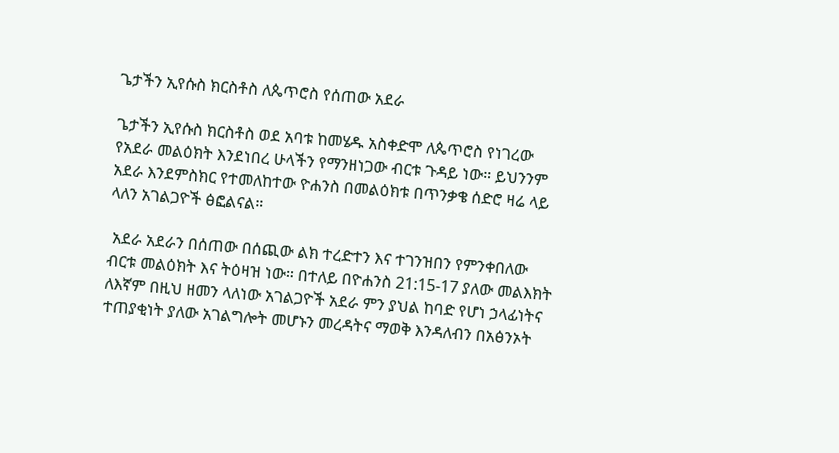ጌታችን ኢየሱስ ክርስቶስ ለጴጥሮስ የሰጠው አደራ

ጌታችን ኢየሱስ ክርስቶስ ወደ አባቱ ከመሄዱ አስቀድሞ ለጴጥሮስ የነገረው የአደራ መልዕክት እንደነበረ ሁላችን የማንዘነጋው ብርቱ ጉዳይ ነው። ይህንንም አደራ እንደምስክር የተመለከተው ዮሐንስ በመልዕክቱ በጥንቃቄ ሰድሮ ዛሬ ላይ ላለን አገልጋዮች ፅፎልናል።

 አደራ አደራን በሰጠው በሰጪው ልክ ተረድተን እና ተገንዝበን የምንቀበለው ብርቱ መልዕክት እና ትዕዛዝ ነው። በተለይ በዮሐንስ 21:15-17 ያለው መልእክት ለእኛም በዚህ ዘመን ላለነው አገልጋዮች አደራ ምን ያህል ከባድ የሆነ ኃላፊነትና ተጠያቂነት ያለው አገልግሎት መሆኑን መረዳትና ማወቅ እንዳለብን በአፅንኦት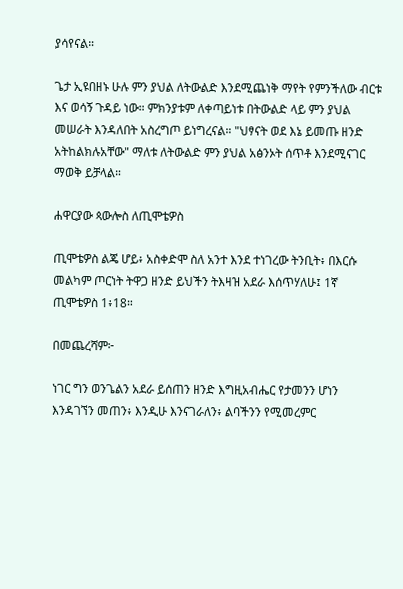ያሳየናል።

ጌታ ኢዩበዘኑ ሁሉ ምን ያህል ለትውልድ እንደሚጨነቅ ማየት የምንችለው ብርቱ እና ወሳኝ ጉዳይ ነው። ምክንያቱም ለቀጣይነቱ በትውልድ ላይ ምን ያህል መሠራት እንዳለበት አስረግጦ ይነግረናል። "ህፃናት ወደ እኔ ይመጡ ዘንድ አትከልክሉአቸው" ማለቱ ለትውልድ ምን ያህል አፅንኦት ሰጥቶ እንደሚናገር ማወቅ ይቻላል።

ሐዋርያው ጳውሎስ ለጢሞቴዎስ

ጢሞቴዎስ ልጄ ሆይ፥ አስቀድሞ ስለ አንተ እንደ ተነገረው ትንቢት፥ በእርሱ መልካም ጦርነት ትዋጋ ዘንድ ይህችን ትእዛዝ አደራ እሰጥሃለሁ፤ 1ኛ ጢሞቴዎስ 1፥18።

በመጨረሻም፦

ነገር ግን ወንጌልን አደራ ይሰጠን ዘንድ እግዚአብሔር የታመንን ሆነን እንዳገኘን መጠን፥ እንዲሁ እንናገራለን፥ ልባችንን የሚመረምር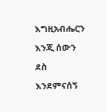እግዚአብሔርን እንጂ ሰውን ደስ እንደምናሰኝ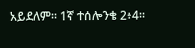አይደለም። 1ኛ ተሰሎንቄ 2፥4።